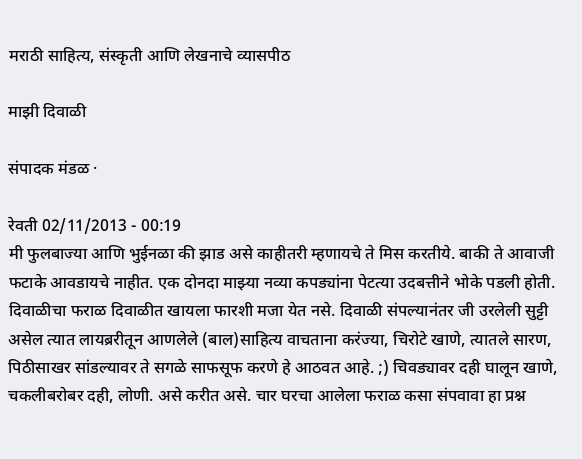मराठी साहित्य, संस्कृती आणि लेखनाचे व्यासपीठ

माझी दिवाळी

संपादक मंडळ ·

रेवती 02/11/2013 - 00:19
मी फुलबाज्या आणि भुईनळा की झाड असे काहीतरी म्हणायचे ते मिस करतीये. बाकी ते आवाजी फटाके आवडायचे नाहीत. एक दोनदा माझ्या नव्या कपड्यांना पेटत्या उदबत्तीने भोके पडली होती. दिवाळीचा फराळ दिवाळीत खायला फारशी मजा येत नसे. दिवाळी संपल्यानंतर जी उरलेली सुट्टी असेल त्यात लायब्ररीतून आणलेले (बाल)साहित्य वाचताना करंज्या, चिरोटे खाणे, त्यातले सारण, पिठीसाखर सांडल्यावर ते सगळे साफसूफ करणे हे आठवत आहे. ;) चिवड्यावर दही घालून खाणे, चकलीबरोबर दही, लोणी. असे करीत असे. चार घरचा आलेला फराळ कसा संपवावा हा प्रश्न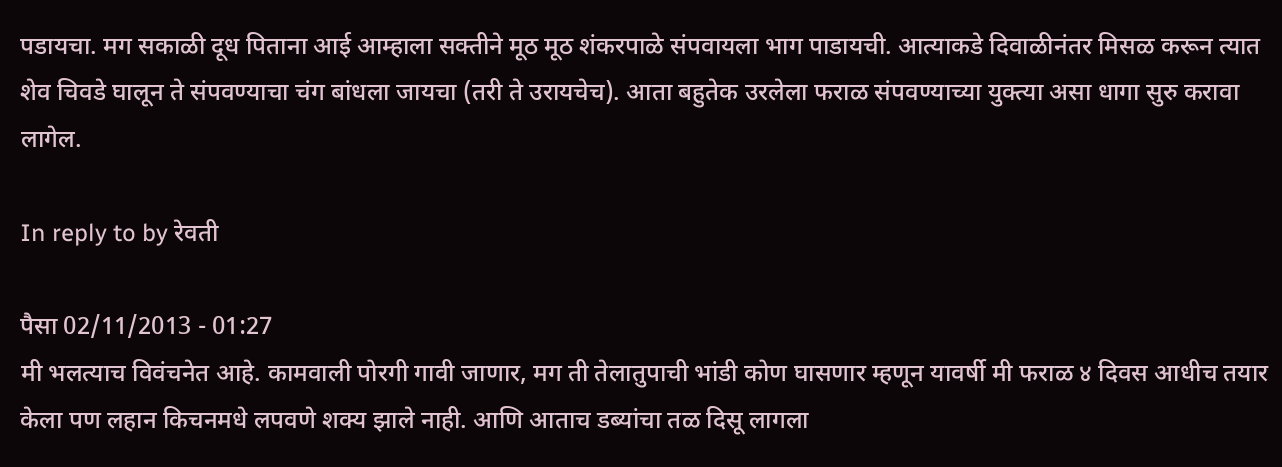पडायचा. मग सकाळी दूध पिताना आई आम्हाला सक्तीने मूठ मूठ शंकरपाळे संपवायला भाग पाडायची. आत्याकडे दिवाळीनंतर मिसळ करून त्यात शेव चिवडे घालून ते संपवण्याचा चंग बांधला जायचा (तरी ते उरायचेच). आता बहुतेक उरलेला फराळ संपवण्याच्या युक्त्या असा धागा सुरु करावा लागेल.

In reply to by रेवती

पैसा 02/11/2013 - 01:27
मी भलत्याच विवंचनेत आहे. कामवाली पोरगी गावी जाणार, मग ती तेलातुपाची भांडी कोण घासणार म्हणून यावर्षी मी फराळ ४ दिवस आधीच तयार केला पण लहान किचनमधे लपवणे शक्य झाले नाही. आणि आताच डब्यांचा तळ दिसू लागला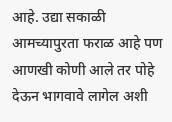आहे. उद्या सकाळी आमच्यापुरता फराळ आहे पण आणखी कोणी आले तर पोहे देऊन भागवावे लागेल अशी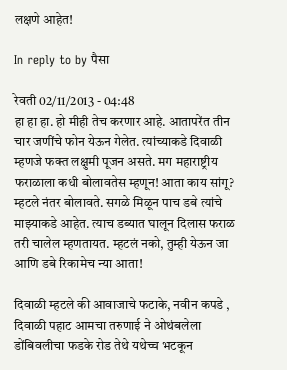लक्षणे आहेत!

In reply to by पैसा

रेवती 02/11/2013 - 04:48
हा हा हा. हो मीही तेच करणार आहे. आतापरेंत तीन चार जणींचे फोन येऊन गेलेत. त्यांच्याकडे दिवाळी म्हणजे फक्त लक्षुमी पूजन असते. मग महाराष्ट्रीय फराळाला कधी बोलावतेस म्हणून! आता काय सांगू? म्हटले नंतर बोलावते. सगळे मिळून पाच डबे त्यांचे माझ्याकडे आहेत. त्याच डब्यात घालून दिलास फराळ तरी चालेल म्हणतायत. म्हटलं नको, तुम्ही येऊन जा आणि डबे रिकामेच न्या आता!

दिवाळी म्हटले की आवाजाचे फटाके, नवीन कपडे , दिवाळी पहाट आमचा तरुणाई ने ओथंबलेला डोंबिवलीचा फडके रोड तेथे यथेच्च भटकून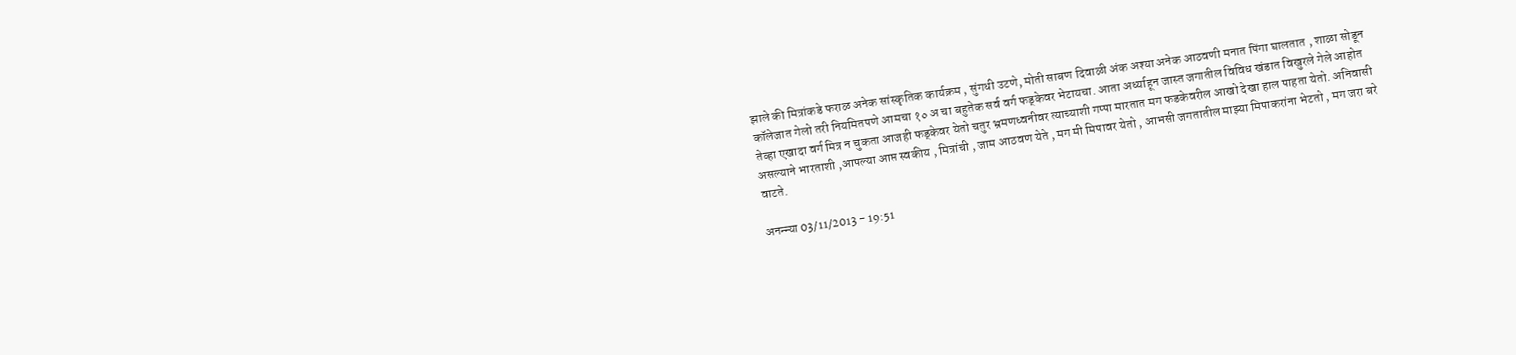झाले की मित्रांकडे फराळ अनेक सांस्कृतिक कार्यक्रम , सुंगधी उटणे, मोती साबण दिवाळी अंक अश्या अनेक आठवणी मनात पिंगा घालतात , शाळा सोडून कॉलेजात गेलो तरी नियमितपणे आमचा १० अ चा बहुतेक सर्व वर्ग फड्केवर भेटायचा. आता अर्ध्याहून जास्त जगातील विविध खंडात विखुरले गेले आहोत तेव्हा एखादा वर्ग मित्र न चुकता आजही फड्केवर येतो चतुर भ्रमणध्वनीवर त्याच्याशी गप्पा मारतात मग फडकेवरील आखो देखा हाल पाहता येतो. अनिवासी असल्याने भारताशी ,आपल्या आप्त स्वकीय , मित्रांची , जाम आठवण येते , मग मी मिपावर येतो , आभसी जगतातील माझ्या मिपाकरांना भेटतो , मग जरा बरे वाटते.

अनन्न्या 03/11/2013 - 19:51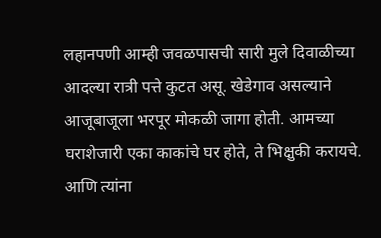लहानपणी आम्ही जवळपासची सारी मुले दिवाळीच्या आदल्या रात्री पत्ते कुटत असू. खेडेगाव असल्याने आजूबाजूला भरपूर मोकळी जागा होती. आमच्या घराशेजारी एका काकांचे घर होते, ते भिक्षुकी करायचे. आणि त्यांना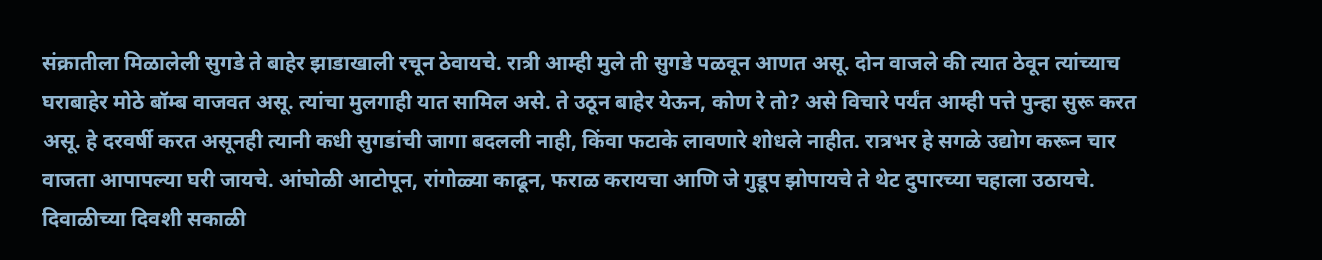संक्रातीला मिळालेली सुगडे ते बाहेर झाडाखाली रचून ठेवायचे. रात्री आम्ही मुले ती सुगडे पळवून आणत असू. दोन वाजले की त्यात ठेवून त्यांच्याच घराबाहेर मोठे बॉम्ब वाजवत असू. त्यांचा मुलगाही यात सामिल असे. ते उठून बाहेर येऊन, कोण रे तो? असे विचारे पर्यंत आम्ही पत्ते पुन्हा सुरू करत असू. हे दरवर्षी करत असूनही त्यानी कधी सुगडांची जागा बदलली नाही, किंवा फटाके लावणारे शोधले नाहीत. रात्रभर हे सगळे उद्योग करून चार वाजता आपापल्या घरी जायचे. आंघोळी आटोपून, रांगोळ्या काढून, फराळ करायचा आणि जे गुडूप झोपायचे ते थेट दुपारच्या चहाला उठायचे. दिवाळीच्या दिवशी सकाळी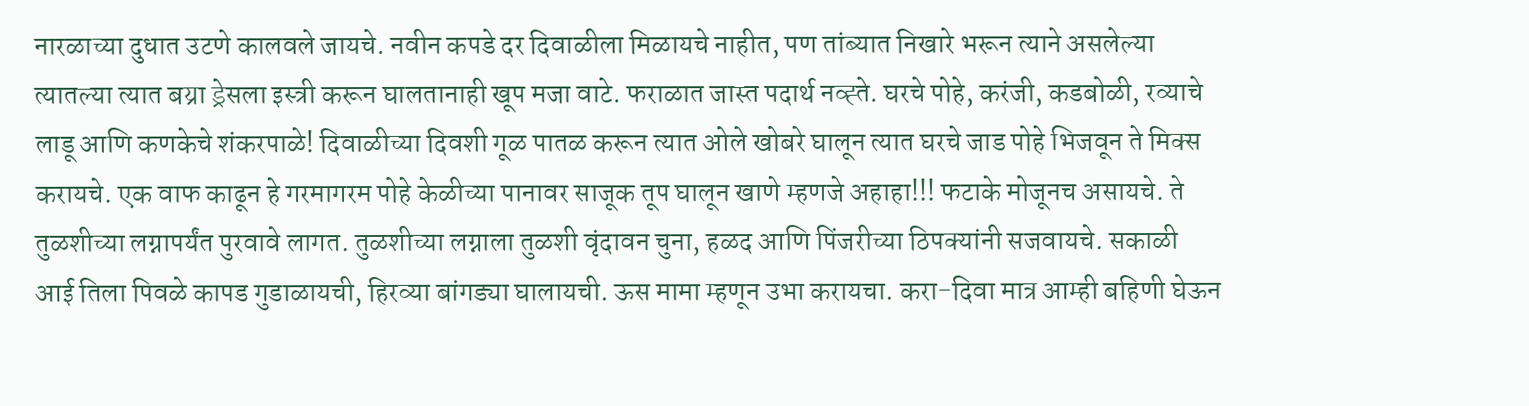नारळाच्या दुधात उटणे कालवले जायचे. नवीन कपडे दर दिवाळीला मिळायचे नाहीत, पण तांब्यात निखारे भरून त्याने असलेल्या त्यातल्या त्यात बय्रा ड्रेसला इस्त्री करून घालतानाही खूप मजा वाटे. फराळात जास्त पदार्थ नव्ह्ते. घरचे पोहे, करंजी, कडबोळी, रव्याचे लाडू आणि कणकेचे शंकरपाळे! दिवाळीच्या दिवशी गूळ पातळ करून त्यात ओले खोबरे घालून त्यात घरचे जाड पोहे भिजवून ते मिक्स करायचे. एक वाफ काढून हे गरमागरम पोहे केळीच्या पानावर साजूक तूप घालून खाणे म्हणजे अहाहा!!! फटाके मोजूनच असायचे. ते तुळशीच्या लग्नापर्यंत पुरवावे लागत. तुळशीच्या लग्नाला तुळशी वृंदावन चुना, हळद आणि पिंजरीच्या ठिपक्यांनी सजवायचे. सकाळी आई तिला पिवळे कापड गुडाळायची, हिरव्या बांगड्या घालायची. ऊस मामा म्हणून उभा करायचा. करा-दिवा मात्र आम्ही बहिणी घेऊन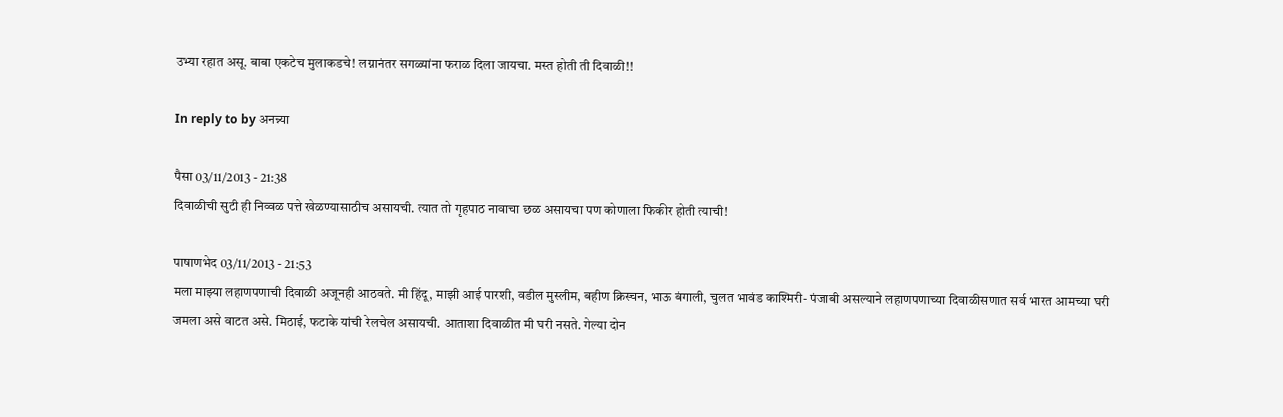उभ्या रहात असू. बाबा एकटेच मुलाकडचे! लग्नानंतर सगळ्यांना फराळ दिला जायचा. मस्त होती ती दिवाळी!!

In reply to by अनन्न्या

पैसा 03/11/2013 - 21:38
दिवाळीची सुटी ही निव्वळ पत्ते खेळण्यासाठीच असायची. त्यात तो गृहपाठ नावाचा छळ असायचा पण कोणाला फिकीर होती त्याची!

पाषाणभेद 03/11/2013 - 21:53
मला माझ्या लहाणपणाची दिवाळी अजूनही आठवते. मी हिंदू, माझी आई पारशी, वडील मुस्लीम, बहीण क्रिस्चन, भाऊ बंगाली, चुलत भावंड काश्मिरी- पंजाबी असल्याने लहाणपणाच्या दिवाळीसणात सर्व भारत आमच्या घरी जमला असे वाटत असे. मिठाई, फटाके यांची रेलचेल असायची. आताशा दिवाळीत मी घरी नसते. गेल्या दोन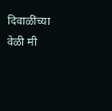दिवाळींच्या वेळी मी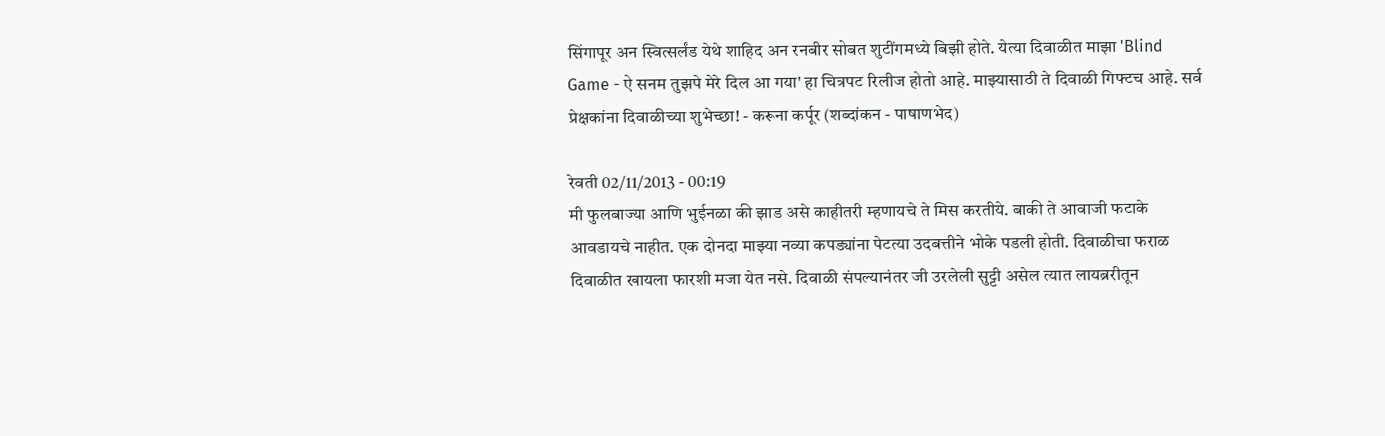सिंगापूर अन स्वित्सर्लंड येथे शाहिद अन रनबीर सोबत शुटींगमध्ये बिझी होते. येत्या दिवाळीत माझा 'Blind Game - ऐ सनम तुझपे मेरे दिल आ गया' हा चित्रपट रिलीज होतो आहे. माझ्यासाठी ते दिवाळी गिफ्टच आहे. सर्व प्रेक्षकांना दिवाळीच्या शुभेच्छा! - करूना कर्पूर (शब्दांकन - पाषाणभेद)

रेवती 02/11/2013 - 00:19
मी फुलबाज्या आणि भुईनळा की झाड असे काहीतरी म्हणायचे ते मिस करतीये. बाकी ते आवाजी फटाके आवडायचे नाहीत. एक दोनदा माझ्या नव्या कपड्यांना पेटत्या उदबत्तीने भोके पडली होती. दिवाळीचा फराळ दिवाळीत खायला फारशी मजा येत नसे. दिवाळी संपल्यानंतर जी उरलेली सुट्टी असेल त्यात लायब्ररीतून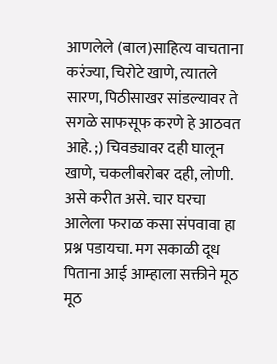आणलेले (बाल)साहित्य वाचताना करंज्या, चिरोटे खाणे, त्यातले सारण, पिठीसाखर सांडल्यावर ते सगळे साफसूफ करणे हे आठवत आहे. ;) चिवड्यावर दही घालून खाणे, चकलीबरोबर दही, लोणी. असे करीत असे. चार घरचा आलेला फराळ कसा संपवावा हा प्रश्न पडायचा. मग सकाळी दूध पिताना आई आम्हाला सक्तीने मूठ मूठ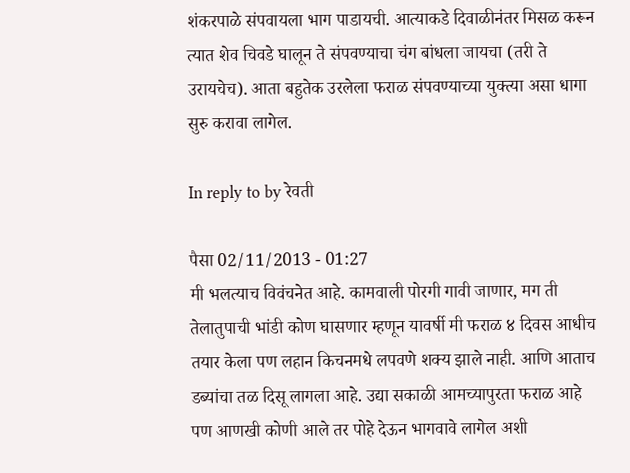शंकरपाळे संपवायला भाग पाडायची. आत्याकडे दिवाळीनंतर मिसळ करून त्यात शेव चिवडे घालून ते संपवण्याचा चंग बांधला जायचा (तरी ते उरायचेच). आता बहुतेक उरलेला फराळ संपवण्याच्या युक्त्या असा धागा सुरु करावा लागेल.

In reply to by रेवती

पैसा 02/11/2013 - 01:27
मी भलत्याच विवंचनेत आहे. कामवाली पोरगी गावी जाणार, मग ती तेलातुपाची भांडी कोण घासणार म्हणून यावर्षी मी फराळ ४ दिवस आधीच तयार केला पण लहान किचनमधे लपवणे शक्य झाले नाही. आणि आताच डब्यांचा तळ दिसू लागला आहे. उद्या सकाळी आमच्यापुरता फराळ आहे पण आणखी कोणी आले तर पोहे देऊन भागवावे लागेल अशी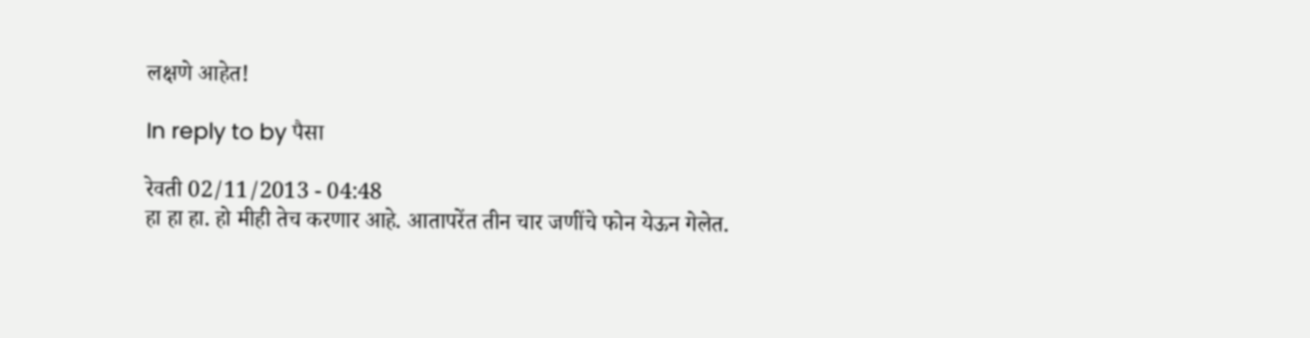लक्षणे आहेत!

In reply to by पैसा

रेवती 02/11/2013 - 04:48
हा हा हा. हो मीही तेच करणार आहे. आतापरेंत तीन चार जणींचे फोन येऊन गेलेत.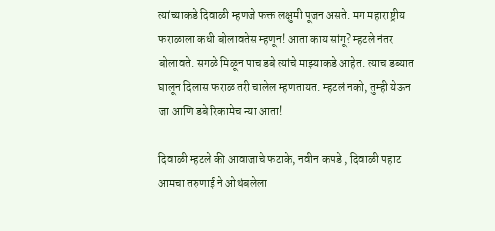त्यांच्याकडे दिवाळी म्हणजे फक्त लक्षुमी पूजन असते. मग महाराष्ट्रीय फराळाला कधी बोलावतेस म्हणून! आता काय सांगू? म्हटले नंतर बोलावते. सगळे मिळून पाच डबे त्यांचे माझ्याकडे आहेत. त्याच डब्यात घालून दिलास फराळ तरी चालेल म्हणतायत. म्हटलं नको, तुम्ही येऊन जा आणि डबे रिकामेच न्या आता!

दिवाळी म्हटले की आवाजाचे फटाके, नवीन कपडे , दिवाळी पहाट आमचा तरुणाई ने ओथंबलेला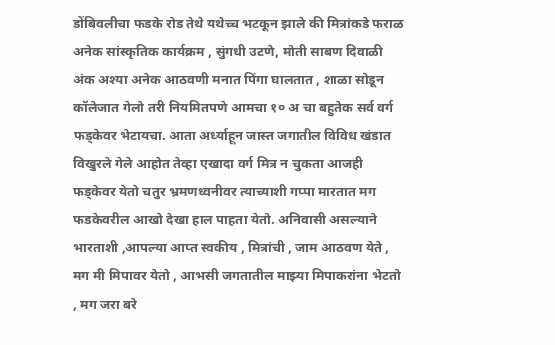डोंबिवलीचा फडके रोड तेथे यथेच्च भटकून झाले की मित्रांकडे फराळ अनेक सांस्कृतिक कार्यक्रम , सुंगधी उटणे, मोती साबण दिवाळी अंक अश्या अनेक आठवणी मनात पिंगा घालतात , शाळा सोडून कॉलेजात गेलो तरी नियमितपणे आमचा १० अ चा बहुतेक सर्व वर्ग फड्केवर भेटायचा. आता अर्ध्याहून जास्त जगातील विविध खंडात विखुरले गेले आहोत तेव्हा एखादा वर्ग मित्र न चुकता आजही फड्केवर येतो चतुर भ्रमणध्वनीवर त्याच्याशी गप्पा मारतात मग फडकेवरील आखो देखा हाल पाहता येतो. अनिवासी असल्याने भारताशी ,आपल्या आप्त स्वकीय , मित्रांची , जाम आठवण येते , मग मी मिपावर येतो , आभसी जगतातील माझ्या मिपाकरांना भेटतो , मग जरा बरे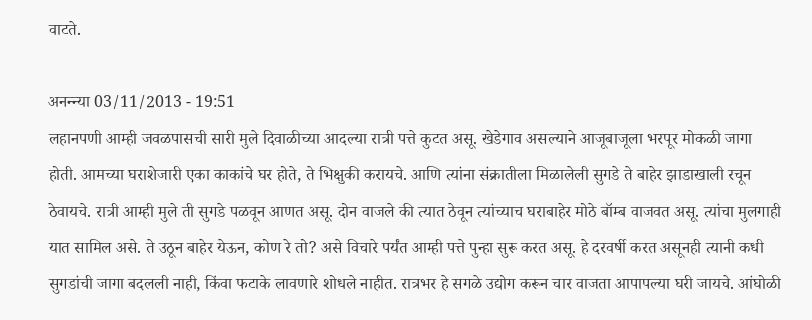वाटते.

अनन्न्या 03/11/2013 - 19:51
लहानपणी आम्ही जवळपासची सारी मुले दिवाळीच्या आदल्या रात्री पत्ते कुटत असू. खेडेगाव असल्याने आजूबाजूला भरपूर मोकळी जागा होती. आमच्या घराशेजारी एका काकांचे घर होते, ते भिक्षुकी करायचे. आणि त्यांना संक्रातीला मिळालेली सुगडे ते बाहेर झाडाखाली रचून ठेवायचे. रात्री आम्ही मुले ती सुगडे पळवून आणत असू. दोन वाजले की त्यात ठेवून त्यांच्याच घराबाहेर मोठे बॉम्ब वाजवत असू. त्यांचा मुलगाही यात सामिल असे. ते उठून बाहेर येऊन, कोण रे तो? असे विचारे पर्यंत आम्ही पत्ते पुन्हा सुरू करत असू. हे दरवर्षी करत असूनही त्यानी कधी सुगडांची जागा बदलली नाही, किंवा फटाके लावणारे शोधले नाहीत. रात्रभर हे सगळे उद्योग करून चार वाजता आपापल्या घरी जायचे. आंघोळी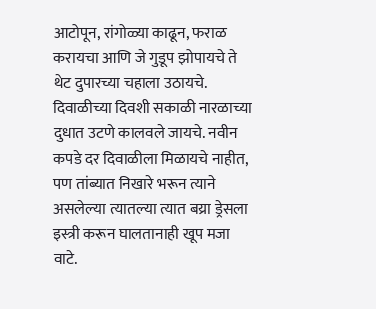आटोपून, रांगोळ्या काढून, फराळ करायचा आणि जे गुडूप झोपायचे ते थेट दुपारच्या चहाला उठायचे. दिवाळीच्या दिवशी सकाळी नारळाच्या दुधात उटणे कालवले जायचे. नवीन कपडे दर दिवाळीला मिळायचे नाहीत, पण तांब्यात निखारे भरून त्याने असलेल्या त्यातल्या त्यात बय्रा ड्रेसला इस्त्री करून घालतानाही खूप मजा वाटे.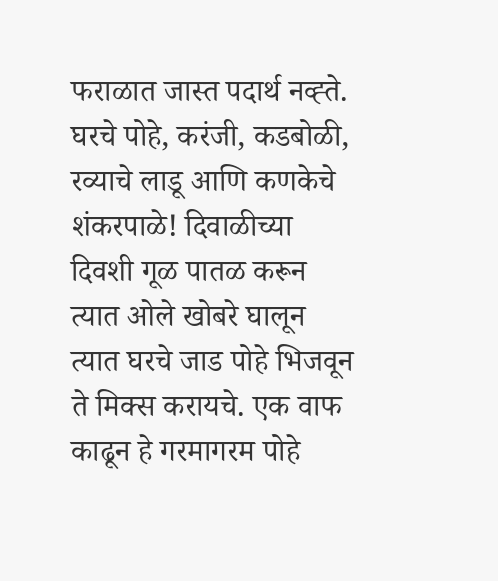फराळात जास्त पदार्थ नव्ह्ते. घरचे पोहे, करंजी, कडबोळी, रव्याचे लाडू आणि कणकेचे शंकरपाळे! दिवाळीच्या दिवशी गूळ पातळ करून त्यात ओले खोबरे घालून त्यात घरचे जाड पोहे भिजवून ते मिक्स करायचे. एक वाफ काढून हे गरमागरम पोहे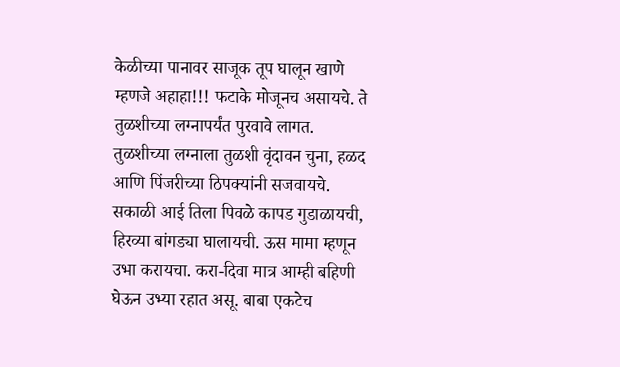केळीच्या पानावर साजूक तूप घालून खाणे म्हणजे अहाहा!!! फटाके मोजूनच असायचे. ते तुळशीच्या लग्नापर्यंत पुरवावे लागत. तुळशीच्या लग्नाला तुळशी वृंदावन चुना, हळद आणि पिंजरीच्या ठिपक्यांनी सजवायचे. सकाळी आई तिला पिवळे कापड गुडाळायची, हिरव्या बांगड्या घालायची. ऊस मामा म्हणून उभा करायचा. करा-दिवा मात्र आम्ही बहिणी घेऊन उभ्या रहात असू. बाबा एकटेच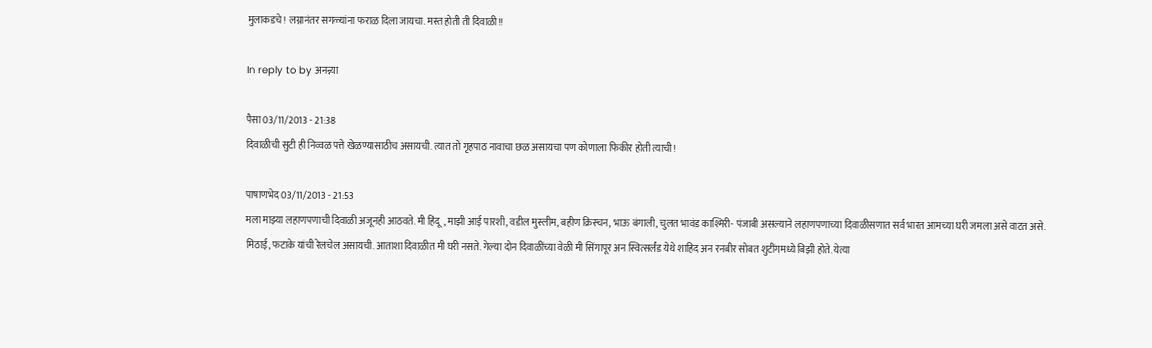मुलाकडचे! लग्नानंतर सगळ्यांना फराळ दिला जायचा. मस्त होती ती दिवाळी!!

In reply to by अनन्न्या

पैसा 03/11/2013 - 21:38
दिवाळीची सुटी ही निव्वळ पत्ते खेळण्यासाठीच असायची. त्यात तो गृहपाठ नावाचा छळ असायचा पण कोणाला फिकीर होती त्याची!

पाषाणभेद 03/11/2013 - 21:53
मला माझ्या लहाणपणाची दिवाळी अजूनही आठवते. मी हिंदू, माझी आई पारशी, वडील मुस्लीम, बहीण क्रिस्चन, भाऊ बंगाली, चुलत भावंड काश्मिरी- पंजाबी असल्याने लहाणपणाच्या दिवाळीसणात सर्व भारत आमच्या घरी जमला असे वाटत असे. मिठाई, फटाके यांची रेलचेल असायची. आताशा दिवाळीत मी घरी नसते. गेल्या दोन दिवाळींच्या वेळी मी सिंगापूर अन स्वित्सर्लंड येथे शाहिद अन रनबीर सोबत शुटींगमध्ये बिझी होते. येत्या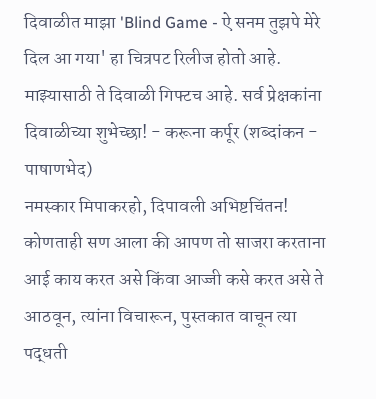दिवाळीत माझा 'Blind Game - ऐ सनम तुझपे मेरे दिल आ गया' हा चित्रपट रिलीज होतो आहे. माझ्यासाठी ते दिवाळी गिफ्टच आहे. सर्व प्रेक्षकांना दिवाळीच्या शुभेच्छा! - करूना कर्पूर (शब्दांकन - पाषाणभेद)
नमस्कार मिपाकरहो, दिपावली अभिष्टचिंतन! कोणताही सण आला की आपण तो साजरा करताना आई काय करत असे किंवा आज्जी कसे करत असे ते आठवून, त्यांना विचारून, पुस्तकात वाचून त्या पद्धती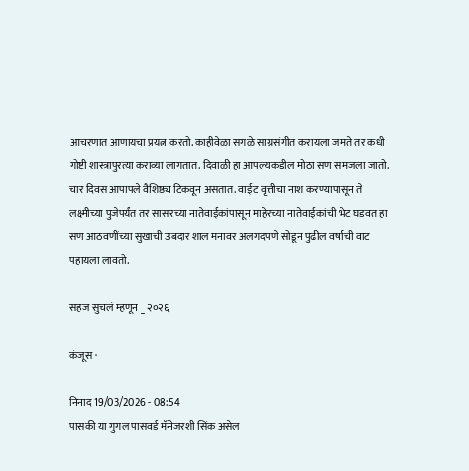आचरणात आणायचा प्रयत्न करतो. काहीवेळा सगळे साग्रसंगीत करायला जमते तर कधी गोष्टी शास्त्रापुरत्या कराव्या लागतात. दिवाळी हा आपल्यकडील मोठा सण समजला जातो. चार दिवस आपापले वैशिष्ठ्य टिकवून असतात. वाईट वृत्तीचा नाश करण्यापासून ते लक्ष्मीच्या पुजेपर्यंत तर सासरच्या नातेवाईकांपासून माहेरच्या नातेवाईकांची भेट घडवत हा सण आठवणींच्या सुखाची उबदार शाल मनावर अलगदपणे सोडून पुढील वर्षाची वाट पहायला लावतो.

सहज सुचलं म्हणून _ २०२६

कंजूस ·

निनाद 19/03/2026 - 08:54
पासकी या गुगल पासवर्ड मॅनेजरशी सिंक असेल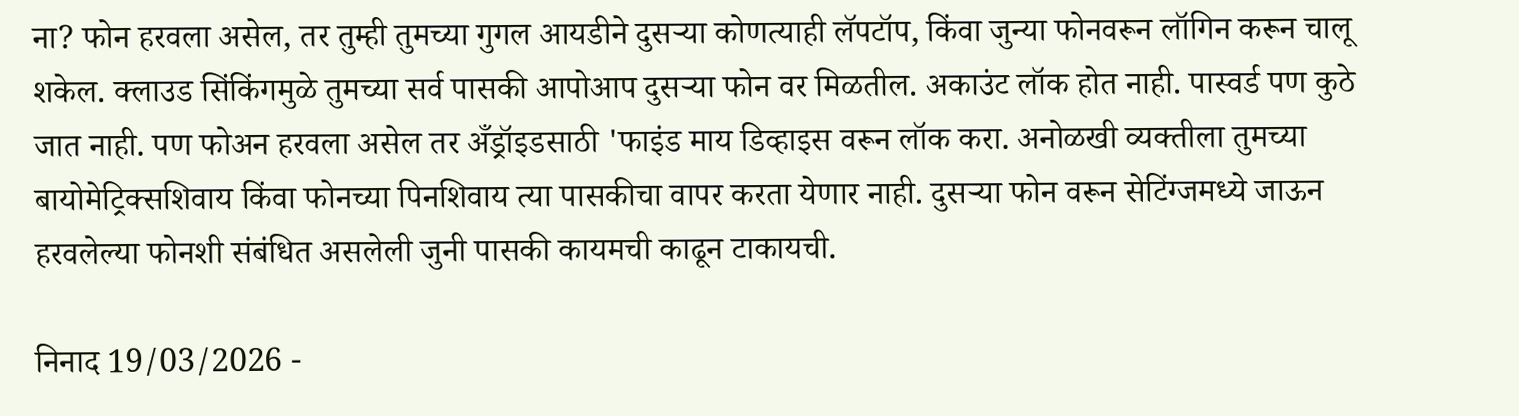ना? फोन हरवला असेल, तर तुम्ही तुमच्या गुगल आयडीने दुसऱ्या कोणत्याही लॅपटॉप, किंवा जुन्या फोनवरून लॉगिन करून चालू शकेल. क्लाउड सिंकिंगमुळे तुमच्या सर्व पासकी आपोआप दुसऱ्या फोन वर मिळतील. अकाउंट लॉक होत नाही. पास्वर्ड पण कुठे जात नाही. पण फोअन हरवला असेल तर अँड्रॉइडसाठी 'फाइंड माय डिव्हाइस वरून लॉक करा. अनोळखी व्यक्तीला तुमच्या बायोमेट्रिक्सशिवाय किंवा फोनच्या पिनशिवाय त्या पासकीचा वापर करता येणार नाही. दुसर्‍या फोन वरून सेटिंग्जमध्ये जाऊन हरवलेल्या फोनशी संबंधित असलेली जुनी पासकी कायमची काढून टाकायची.

निनाद 19/03/2026 -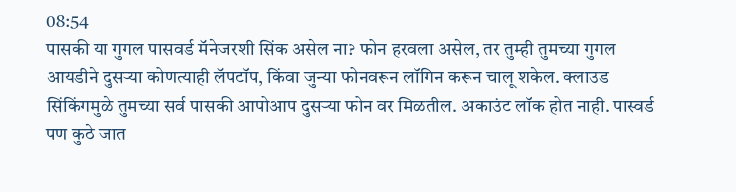08:54
पासकी या गुगल पासवर्ड मॅनेजरशी सिंक असेल ना? फोन हरवला असेल, तर तुम्ही तुमच्या गुगल आयडीने दुसऱ्या कोणत्याही लॅपटॉप, किंवा जुन्या फोनवरून लॉगिन करून चालू शकेल. क्लाउड सिंकिंगमुळे तुमच्या सर्व पासकी आपोआप दुसऱ्या फोन वर मिळतील. अकाउंट लॉक होत नाही. पास्वर्ड पण कुठे जात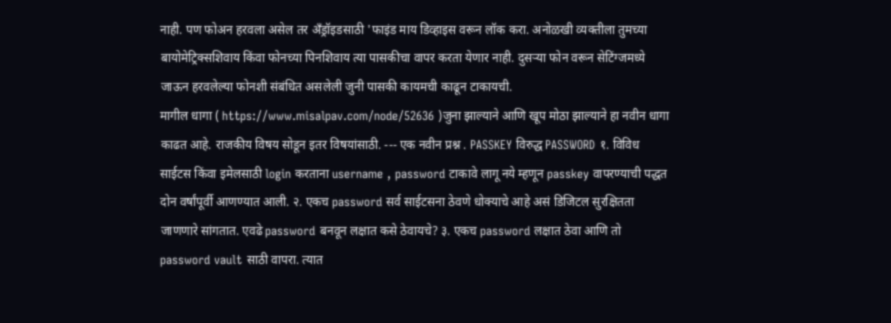नाही. पण फोअन हरवला असेल तर अँड्रॉइडसाठी 'फाइंड माय डिव्हाइस वरून लॉक करा. अनोळखी व्यक्तीला तुमच्या बायोमेट्रिक्सशिवाय किंवा फोनच्या पिनशिवाय त्या पासकीचा वापर करता येणार नाही. दुसर्‍या फोन वरून सेटिंग्जमध्ये जाऊन हरवलेल्या फोनशी संबंधित असलेली जुनी पासकी कायमची काढून टाकायची.
मागील धागा ( https://www.misalpav.com/node/52636 )जुना झाल्याने आणि खूप मोठा झाल्याने हा नवीन धागा काढत आहे. राजकीय विषय सोडून इतर विषयांसाठी. --- एक नवीन प्रश्न . PASSKEY विरुद्ध PASSWORD १. विविध साईटस किंवा इमेलसाठी login करताना username , password टाकावे लागू नये म्हणून passkey वापरण्याची पद्धत दोन वर्षांपूर्वी आणण्यात आली. २. एकच password सर्व साईटसना ठेवणे धोक्याचे आहे असं डिजिटल सुरक्षितता जाणणारे सांगतात. एवढे password बनवून लक्षात कसे ठेवायचे? ३. एकच password लक्षात ठेवा आणि तो password vault साठी वापरा. त्यात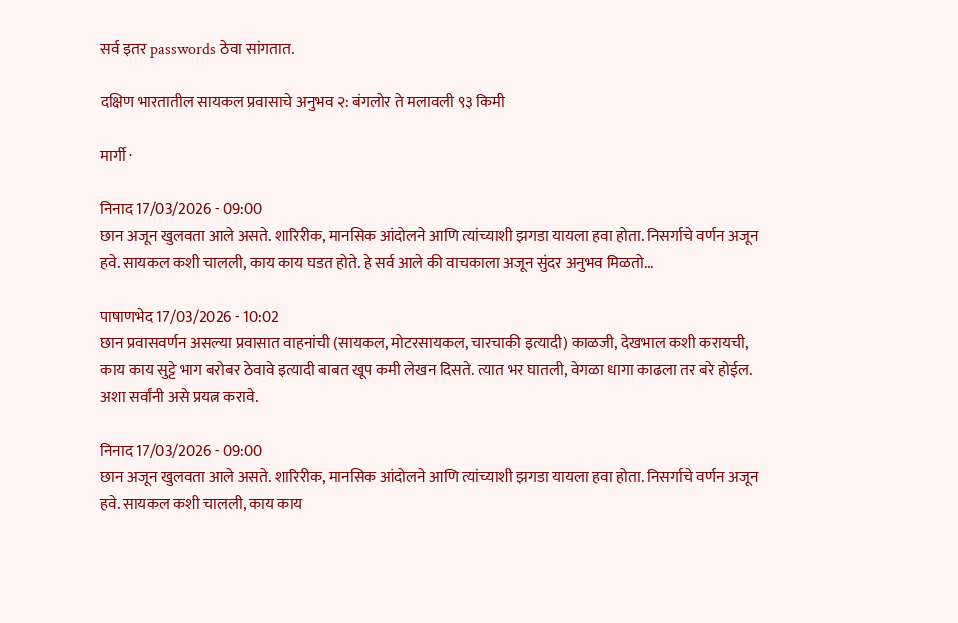सर्व इतर passwords ठेवा सांगतात.

दक्षिण भारतातील सायकल प्रवासाचे अनुभव २: बंगलोर ते मलावली ९३ किमी

मार्गी ·

निनाद 17/03/2026 - 09:00
छान अजून खुलवता आले असते. शारिरीक, मानसिक आंदोलने आणि त्यांच्याशी झगडा यायला हवा होता. निसर्गाचे वर्णन अजून हवे. सायकल कशी चालली, काय काय घडत होते. हे सर्व आले की वाचकाला अजून सुंदर अनुभव मिळतो...

पाषाणभेद 17/03/2026 - 10:02
छान प्रवासवर्णन असल्या प्रवासात वाहनांची (सायकल, मोटरसायकल, चारचाकी इत्यादी) काळजी, देखभाल कशी करायची, काय काय सुट्टे भाग बरोबर ठेवावे इत्यादी बाबत खूप कमी लेखन दिसते. त्यात भर घातली, वेगळा धागा काढला तर बरे होईल. अशा सर्वांनी असे प्रयत्न करावे.

निनाद 17/03/2026 - 09:00
छान अजून खुलवता आले असते. शारिरीक, मानसिक आंदोलने आणि त्यांच्याशी झगडा यायला हवा होता. निसर्गाचे वर्णन अजून हवे. सायकल कशी चालली, काय काय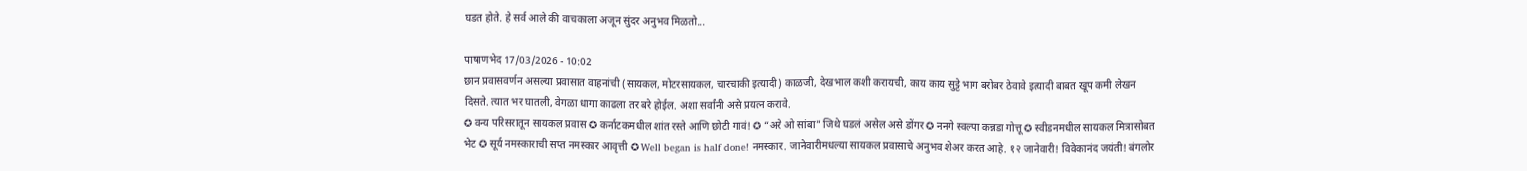घडत होते. हे सर्व आले की वाचकाला अजून सुंदर अनुभव मिळतो...

पाषाणभेद 17/03/2026 - 10:02
छान प्रवासवर्णन असल्या प्रवासात वाहनांची (सायकल, मोटरसायकल, चारचाकी इत्यादी) काळजी, देखभाल कशी करायची, काय काय सुट्टे भाग बरोबर ठेवावे इत्यादी बाबत खूप कमी लेखन दिसते. त्यात भर घातली, वेगळा धागा काढला तर बरे होईल. अशा सर्वांनी असे प्रयत्न करावे.
✪ वन्य परिसरातून सायकल प्रवास ✪ कर्नाटकमधील शांत रस्ते आणि छोटी गावं! ✪ “अरे ओ सांबा" जिथे घडलं असेल असे डोंगर ✪ ननगे स्वल्पा कन्नडा गोत्तू ✪ स्वीडनमधील सायकल मित्रासोबत भेट ✪ सूर्य नमस्काराची सप्त नमस्कार आवृत्ती ✪ Well began is half done! नमस्कार. जानेवारीमधल्या सायकल प्रवासाचे अनुभव शेअर करत आहे. १२ जानेवारी! विवेकानंद जयंती! बंगलोर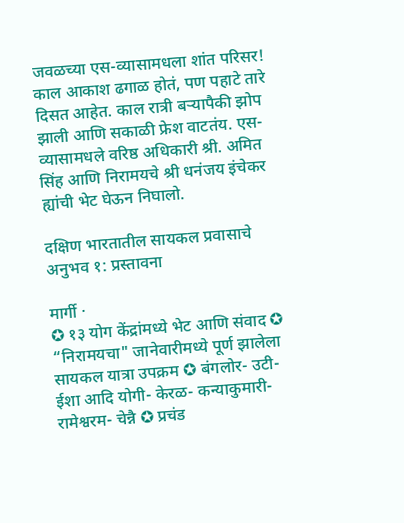जवळच्या एस-व्यासामधला शांत परिसर! काल आकाश ढगाळ होतं, पण पहाटे तारे दिसत आहेत. काल रात्री बर्‍यापैकी झोप झाली आणि सकाळी फ्रेश वाटतंय. एस- व्यासामधले वरिष्ठ अधिकारी श्री. अमित सिंह आणि निरामयचे श्री धनंजय इंचेकर ह्यांची भेट घेऊन निघालो.

दक्षिण भारतातील सायकल प्रवासाचे अनुभव १: प्रस्तावना

मार्गी ·
✪ १३ योग केंद्रांमध्ये भेट आणि संवाद ✪ “निरामयचा" जानेवारीमध्ये पूर्ण झालेला सायकल यात्रा उपक्रम ✪ बंगलोर- उटी- ईशा आदि योगी- केरळ- कन्याकुमारी- रामेश्वरम- चेन्नै ✪ प्रचंड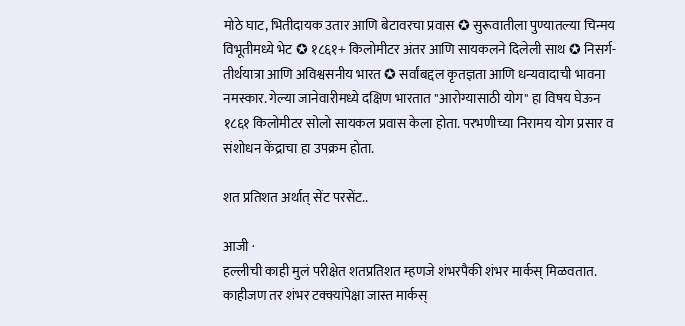मोठे घाट, भितीदायक उतार आणि बेटावरचा प्रवास ✪ सुरूवातीला पुण्यातल्या चिन्मय विभूतीमध्ये भेट ✪ १८६१+ किलोमीटर अंतर आणि सायकलने दिलेली साथ ✪ निसर्ग- तीर्थयात्रा आणि अविश्वसनीय भारत ✪ सर्वांबद्दल कृतज्ञता आणि धन्यवादाची भावना नमस्कार. गेल्या जानेवारीमध्ये दक्षिण भारतात "आरोग्यासाठी योग" हा विषय घेऊन १८६१ किलोमीटर सोलो सायकल प्रवास केला होता. परभणीच्या निरामय योग प्रसार व संशोधन केंद्राचा हा उपक्रम होता.

शत प्रतिशत अर्थात् सेंट परसेंट..

आजी ·
हल्लीची काही मुलं परीक्षेत शतप्रतिशत म्हणजे शंभरपैकी शंभर मार्कस् मिळवतात. काहीजण तर शंभर टक्क्यांपेक्षा जास्त मार्कस्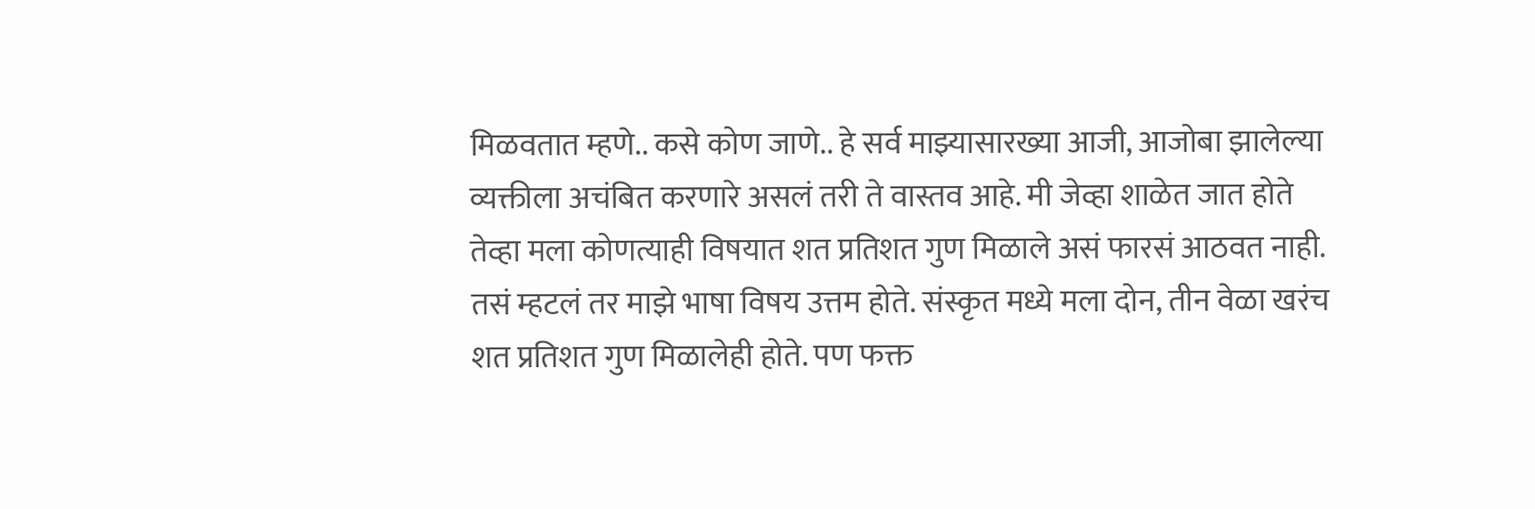मिळवतात म्हणे.. कसे कोण जाणे.. हे सर्व माझ्यासारख्या आजी, आजोबा झालेल्या व्यक्तीला अचंबित करणारे असलं तरी ते वास्तव आहे. मी जेव्हा शाळेत जात होते तेव्हा मला कोणत्याही विषयात शत प्रतिशत गुण मिळाले असं फारसं आठवत नाही. तसं म्हटलं तर माझे भाषा विषय उत्तम होते. संस्कृत मध्ये मला दोन, तीन वेळा खरंच शत प्रतिशत गुण मिळालेही होते. पण फक्त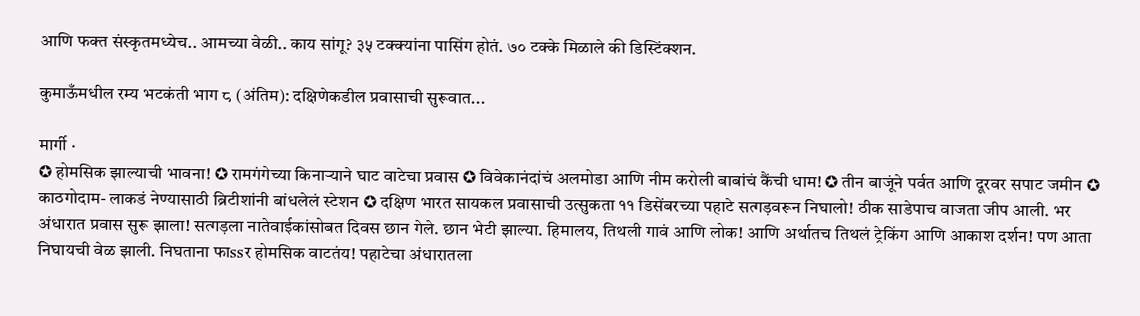आणि फक्त संस्कृतमध्येच.. आमच्या वेळी.. काय सांगू? ३५ टक्क्यांना पासिंग होतं. ७० टक्के मिळाले की डिस्टिंक्शन.

कुमाऊँमधील रम्य भटकंती भाग ८ (अंतिम): दक्षिणेकडील प्रवासाची सुरूवात...

मार्गी ·
✪ होमसिक झाल्याची भावना! ✪ रामगंगेच्या किनार्‍याने घाट वाटेचा प्रवास ✪ विवेकानंदांचं अलमोडा आणि नीम करोली बाबांचं कैंची धाम! ✪ तीन बाजूंने पर्वत आणि दूरवर सपाट जमीन ✪ काठगोदाम- लाकडं नेण्यासाठी ब्रिटीशांनी बांधलेलं स्टेशन ✪ दक्षिण भारत सायकल प्रवासाची उत्सुकता ११ डिसेंबरच्या पहाटे सत्गड़वरून निघालो! ठीक साडेपाच वाजता जीप आली. भर अंधारात प्रवास सुरू झाला! सत्गड़ला नातेवाईकांसोबत दिवस छान गेले. छान भेटी झाल्या. हिमालय, तिथली गावं आणि लोक! आणि अर्थातच तिथलं ट्रेकिंग आणि आकाश दर्शन! पण आता निघायची वेळ झाली. निघताना फाssर होमसिक वाटतंय! पहाटेचा अंधारातला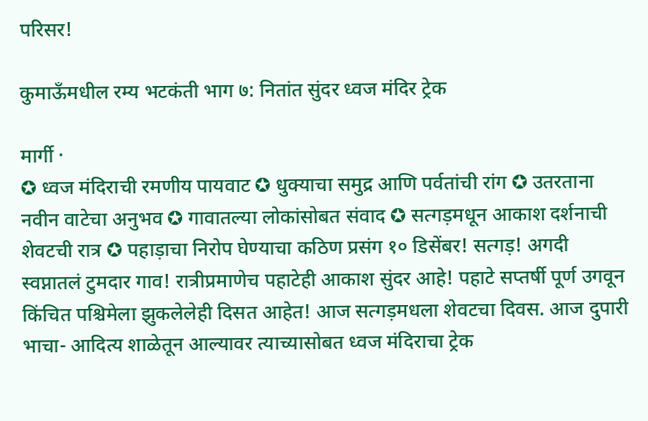परिसर!

कुमाऊँमधील रम्य भटकंती भाग ७: नितांत सुंदर ध्वज मंदिर ट्रेक

मार्गी ·
✪ ध्वज मंदिराची रमणीय पायवाट ✪ धुक्याचा समुद्र आणि पर्वतांची रांग ✪ उतरताना नवीन वाटेचा अनुभव ✪ गावातल्या लोकांसोबत संवाद ✪ सत्गड़मधून आकाश दर्शनाची शेवटची रात्र ✪ पहाड़ाचा निरोप घेण्याचा कठिण प्रसंग १० डिसेंबर! सत्गड़! अगदी स्वप्नातलं टुमदार गाव! रात्रीप्रमाणेच पहाटेही आकाश सुंदर आहे! पहाटे सप्तर्षी पूर्ण उगवून किंचित पश्चिमेला झुकलेलेही दिसत आहेत! आज सत्गड़मधला शेवटचा दिवस. आज दुपारी भाचा- आदित्य शाळेतून आल्यावर त्याच्यासोबत ध्वज मंदिराचा ट्रेक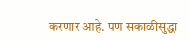करणार आहे. पण सकाळीसुद्धा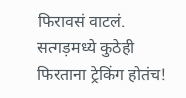फिरावसं वाटलं. सत्गड़मध्ये कुठेही फिरताना ट्रेकिंग होतंच!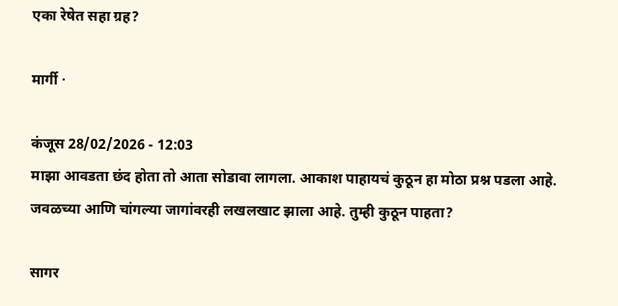एका रेषेत सहा ग्रह?

मार्गी ·

कंजूस 28/02/2026 - 12:03
माझा आवडता छंद होता तो आता सोडावा लागला. आकाश पाहायचं कुठून हा मोठा प्रश्न पडला आहे. जवळच्या आणि चांगल्या जागांवरही लखलखाट झाला आहे. तुम्ही कुठून पाहता?

सागर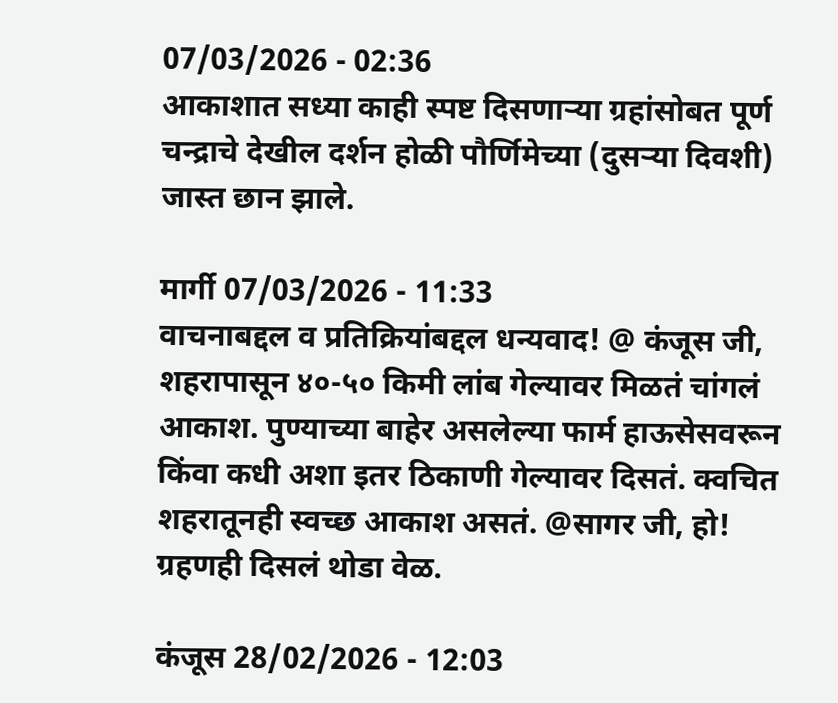07/03/2026 - 02:36
आकाशात सध्या काही स्पष्ट दिसणार्‍या ग्रहांसोबत पूर्ण चन्द्राचे देखील दर्शन होळी पौर्णिमेच्या (दुसर्‍या दिवशी) जास्त छान झाले.

मार्गी 07/03/2026 - 11:33
वाचनाबद्दल व प्रतिक्रियांबद्दल धन्यवाद! @ कंजूस जी, शहरापासून ४०-५० किमी लांब गेल्यावर मिळतं चांगलं आकाश. पुण्याच्या बाहेर असलेल्या फार्म हाऊसेसवरून किंवा कधी अशा इतर ठिकाणी गेल्यावर दिसतं. क्वचित शहरातूनही स्वच्छ आकाश असतं. @सागर जी, हो! ग्रहणही दिसलं थोडा वेळ.

कंजूस 28/02/2026 - 12:03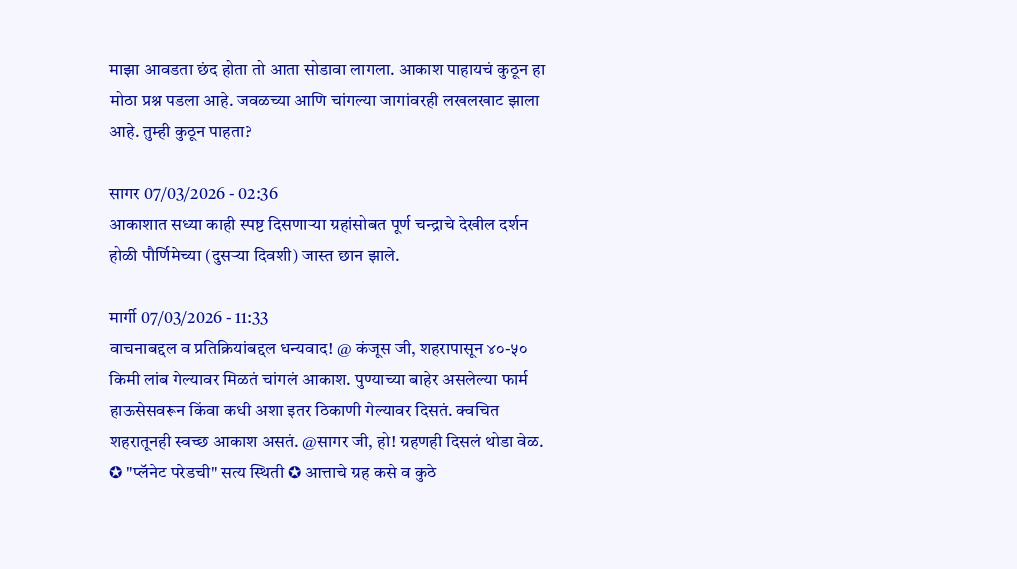माझा आवडता छंद होता तो आता सोडावा लागला. आकाश पाहायचं कुठून हा मोठा प्रश्न पडला आहे. जवळच्या आणि चांगल्या जागांवरही लखलखाट झाला आहे. तुम्ही कुठून पाहता?

सागर 07/03/2026 - 02:36
आकाशात सध्या काही स्पष्ट दिसणार्‍या ग्रहांसोबत पूर्ण चन्द्राचे देखील दर्शन होळी पौर्णिमेच्या (दुसर्‍या दिवशी) जास्त छान झाले.

मार्गी 07/03/2026 - 11:33
वाचनाबद्दल व प्रतिक्रियांबद्दल धन्यवाद! @ कंजूस जी, शहरापासून ४०-५० किमी लांब गेल्यावर मिळतं चांगलं आकाश. पुण्याच्या बाहेर असलेल्या फार्म हाऊसेसवरून किंवा कधी अशा इतर ठिकाणी गेल्यावर दिसतं. क्वचित शहरातूनही स्वच्छ आकाश असतं. @सागर जी, हो! ग्रहणही दिसलं थोडा वेळ.
✪ "प्लॅनेट परेडची" सत्य स्थिती ✪ आत्ताचे ग्रह कसे व कुठे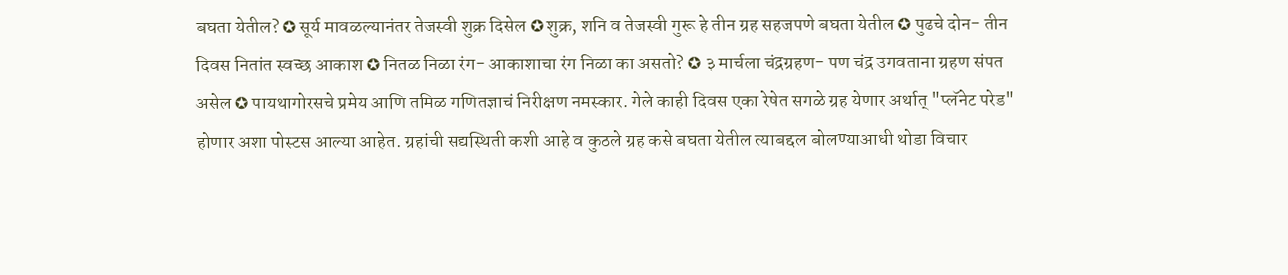बघता येतील? ✪ सूर्य मावळल्यानंतर तेजस्वी शुक्र दिसेल ✪ शुक्र, शनि व तेजस्वी गुरू हे तीन ग्रह सहजपणे बघता येतील ✪ पुढचे दोन- तीन दिवस नितांत स्वच्छ आकाश ✪ नितळ निळा रंग- आकाशाचा रंग निळा का असतो? ✪ ३ मार्चला चंद्रग्रहण- पण चंद्र उगवताना ग्रहण संपत असेल ✪ पायथागोरसचे प्रमेय आणि तमिळ गणितज्ञाचं निरीक्षण नमस्कार. गेले काही दिवस एका रेषेत सगळे ग्रह येणार अर्थात् "प्लॅनेट परेड" होणार अशा पोस्टस आल्या आहेत. ग्रहांची सद्यस्थिती कशी आहे व कुठले ग्रह कसे बघता येतील त्याबद्दल बोलण्याआधी थोडा विचार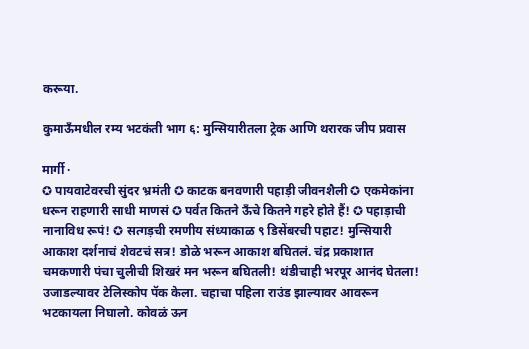करूया.

कुमाऊँमधील रम्य भटकंती भाग ६: मुन्सियारीतला ट्रेक आणि थरारक जीप प्रवास

मार्गी ·
✪ पायवाटेवरची सुंदर भ्रमंती ✪ काटक बनवणारी पहाड़ी जीवनशैली ✪ एकमेकांना धरून राहणारी साधी माणसं ✪ पर्वत कितने ऊँचे कितने गहरे होते हैं! ✪ पहाड़ाची नानाविध रूपं! ✪ सत्गड़ची रमणीय संध्याकाळ ९ डिसेंबरची पहाट! मुन्सियारी आकाश दर्शनाचं शेवटचं सत्र! डोळे भरून आकाश बघितलं. चंद्र प्रकाशात चमकणारी पंचा चुलीची शिखरं मन भरून बघितली! थंडीचाही भरपूर आनंद घेतला! उजाडल्यावर टेलिस्कोप पॅक केला. चहाचा पहिला राउंड झाल्यावर आवरून भटकायला निघालो. कोवळं ऊन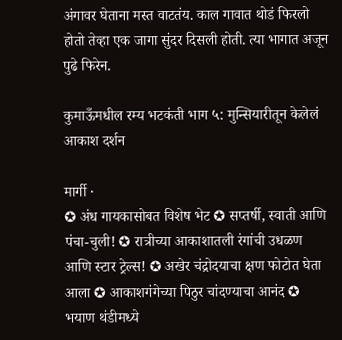अंगावर घेताना मस्त वाटतंय. काल गावात थोडं फिरलो होतो तेव्हा एक जागा सुंदर दिसली होती. त्या भागात अजून पुढे फिरेन.

कुमाऊँमधील रम्य भटकंती भाग ५: मुन्सियारीतून केलेलं आकाश दर्शन

मार्गी ·
✪ अंध गायकासोबत विशेष भेट ✪ सप्तर्षी, स्वाती आणि पंचा-चुली! ✪ रात्रीच्या आकाशातली रंगांची उधळण आणि स्टार ट्रेल्स! ✪ अखेर चंद्रोदयाचा क्षण फोटोत घेता आला ✪ आकाशगंगेच्या पिठुर चांदण्याचा आनंद ✪ भयाण थंडीमध्ये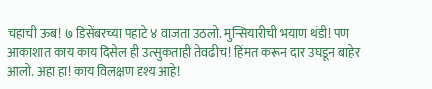चहाची ऊब! ७ डिसेंबरच्या पहाटे ४ वाजता उठलो. मुन्सियारीची भयाण थंडी! पण आकाशात काय काय दिसेल ही उत्सुकताही तेवढीच! हिंमत करून दार उघडून बाहेर आलो. अहा हा! काय विलक्षण दृश्य आहे!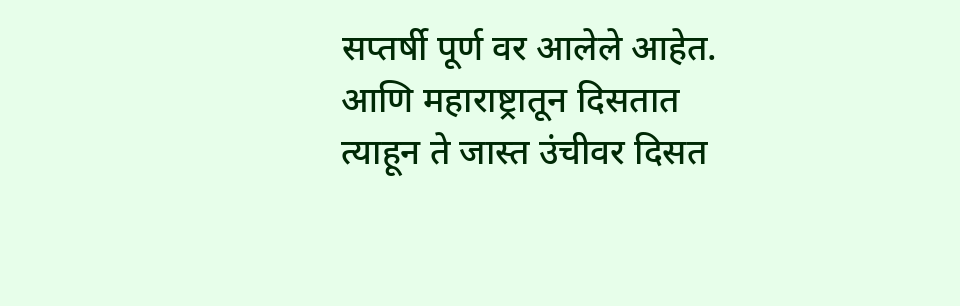सप्तर्षी पूर्ण वर आलेले आहेत. आणि महाराष्ट्रातून दिसतात त्याहून ते जास्त उंचीवर दिसत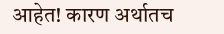आहेत! कारण अर्थातच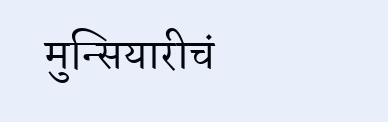मुन्सियारीचं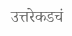उत्तरेकडचं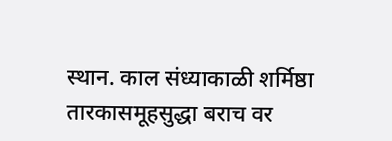स्थान. काल संध्याकाळी शर्मिष्ठा तारकासमूहसुद्धा बराच वर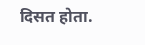दिसत होता.